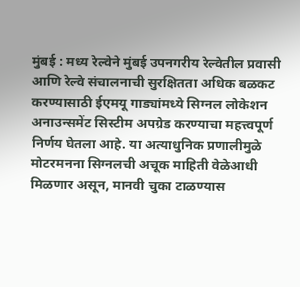मुंबई : मध्य रेल्वेने मुंबई उपनगरीय रेल्वेतील प्रवासी आणि रेल्वे संचालनाची सुरक्षितता अधिक बळकट करण्यासाठी ईएमयू गाड्यांमध्ये सिग्नल लोकेशन अनाउन्समेंट सिस्टीम अपग्रेड करण्याचा महत्त्वपूर्ण निर्णय घेतला आहे. या अत्याधुनिक प्रणालीमुळे मोटरमनना सिग्नलची अचूक माहिती वेळेआधी मिळणार असून, मानवी चुका टाळण्यास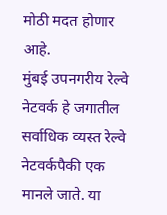मोठी मदत होणार आहे.
मुंबई उपनगरीय रेल्वे नेटवर्क हे जगातील सर्वाधिक व्यस्त रेल्वे नेटवर्कपैकी एक मानले जाते. या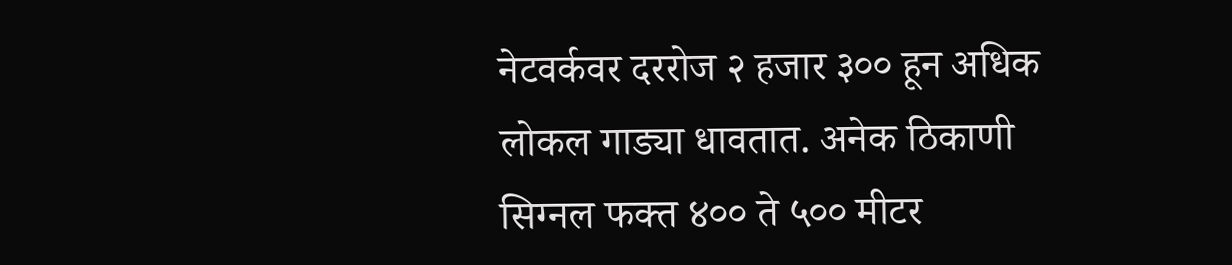नेटवर्कवर दररोज २ हजार ३०० हून अधिक लोकल गाड्या धावतात. अनेक ठिकाणी सिग्नल फक्त ४०० ते ५०० मीटर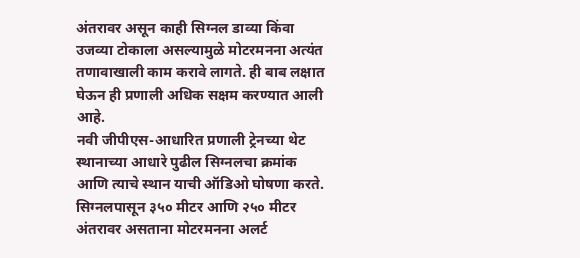अंतरावर असून काही सिग्नल डाव्या किंवा उजव्या टोकाला असल्यामुळे मोटरमनना अत्यंत तणावाखाली काम करावे लागते. ही बाब लक्षात घेऊन ही प्रणाली अधिक सक्षम करण्यात आली आहे.
नवी जीपीएस-आधारित प्रणाली ट्रेनच्या थेट स्थानाच्या आधारे पुढील सिग्नलचा क्रमांक आणि त्याचे स्थान याची ऑडिओ घोषणा करते. सिग्नलपासून ३५० मीटर आणि २५० मीटर अंतरावर असताना मोटरमनना अलर्ट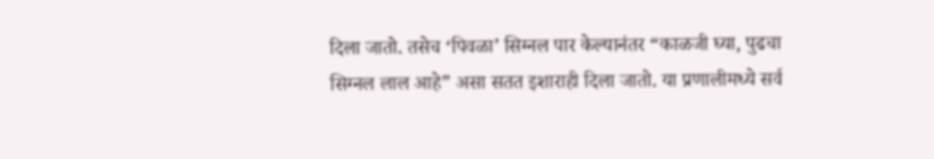दिला जातो. तसेच ‘पिवळा’ सिग्नल पार केल्यानंतर “काळजी घ्या, पुढचा सिग्नल लाल आहे” असा सतत इशाराही दिला जातो. या प्रणालीमध्ये सर्व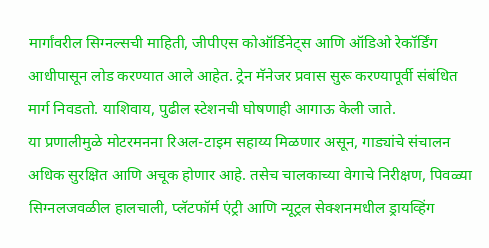मार्गांवरील सिग्नल्सची माहिती, जीपीएस कोऑर्डिनेट्स आणि ऑडिओ रेकॉर्डिंग आधीपासून लोड करण्यात आले आहेत. ट्रेन मॅनेजर प्रवास सुरू करण्यापूर्वी संबंधित मार्ग निवडतो. याशिवाय, पुढील स्टेशनची घोषणाही आगाऊ केली जाते.
या प्रणालीमुळे मोटरमनना रिअल-टाइम सहाय्य मिळणार असून, गाड्यांचे संचालन अधिक सुरक्षित आणि अचूक होणार आहे. तसेच चालकाच्या वेगाचे निरीक्षण, पिवळ्या सिग्नलजवळील हालचाली, प्लॅटफॉर्म एंट्री आणि न्यूट्रल सेक्शनमधील ड्रायव्हिंग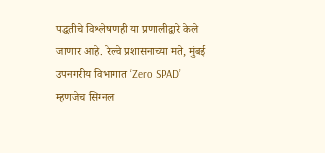पद्धतीचे विश्लेषणही या प्रणालीद्वारे केले जाणार आहे. रेल्वे प्रशासनाच्या मते, मुंबई उपनगरीय विभागात ‘Zero SPAD’ म्हणजेच सिग्नल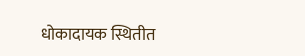धोकादायक स्थितीत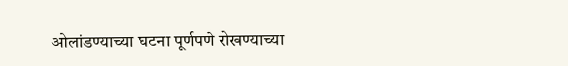ओलांडण्याच्या घटना पूर्णपणे रोखण्याच्या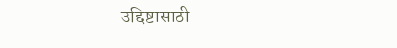उद्दिष्टासाठी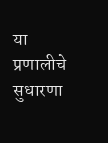या प्रणालीचे सुधारणा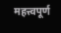महत्त्वपूर्ण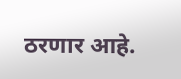ठरणार आहे.